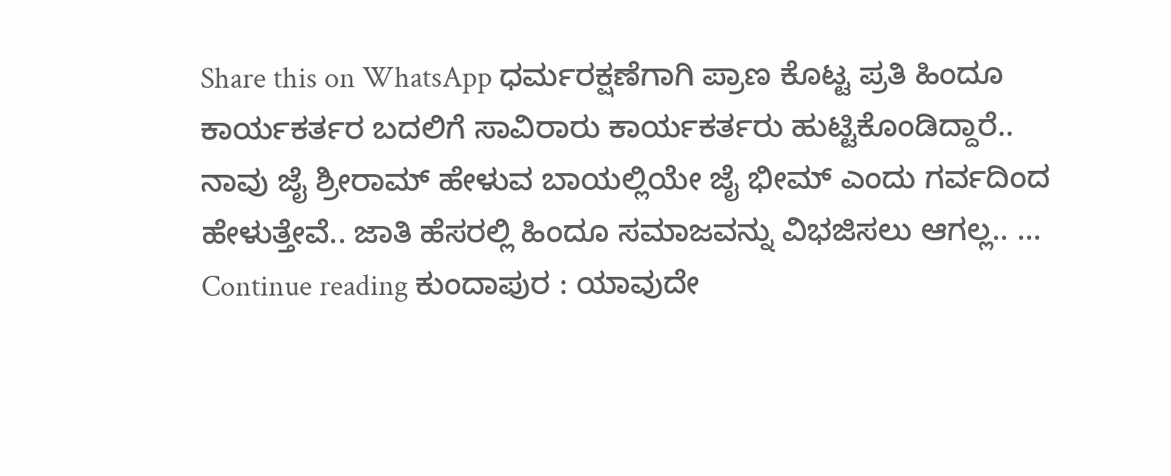Share this on WhatsApp ಧರ್ಮರಕ್ಷಣೆಗಾಗಿ ಪ್ರಾಣ ಕೊಟ್ಟ ಪ್ರತಿ ಹಿಂದೂ ಕಾರ್ಯಕರ್ತರ ಬದಲಿಗೆ ಸಾವಿರಾರು ಕಾರ್ಯಕರ್ತರು ಹುಟ್ಟಿಕೊಂಡಿದ್ದಾರೆ.. ನಾವು ಜೈ ಶ್ರೀರಾಮ್ ಹೇಳುವ ಬಾಯಲ್ಲಿಯೇ ಜೈ ಭೀಮ್ ಎಂದು ಗರ್ವದಿಂದ ಹೇಳುತ್ತೇವೆ.. ಜಾತಿ ಹೆಸರಲ್ಲಿ ಹಿಂದೂ ಸಮಾಜವನ್ನು ವಿಭಜಿಸಲು ಆಗಲ್ಲ.. … Continue reading ಕುಂದಾಪುರ : ಯಾವುದೇ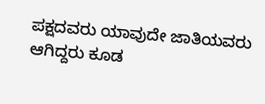ಪಕ್ಷದವರು ಯಾವುದೇ ಜಾತಿಯವರು ಆಗಿದ್ದರು ಕೂಡ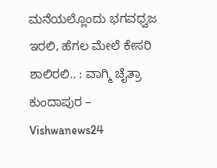ಮನೆಯಲ್ಲೊಂದು ಭಗವಧ್ವಜ ಇರಲಿ, ಹೆಗಲ ಮೇಲೆ ಕೇಸರಿ ಶಾಲಿರಲಿ.. : ವಾಗ್ಮಿ ಚೈತ್ರಾ ಕುಂದಾಪುರ – Vishwanews24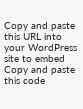Copy and paste this URL into your WordPress site to embed
Copy and paste this code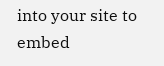into your site to embed